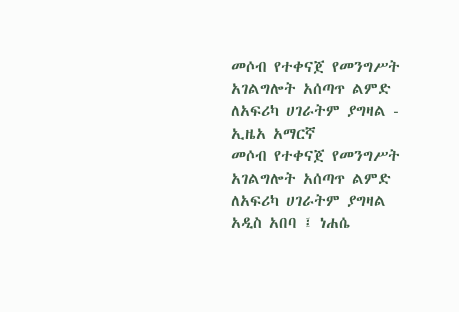መሶብ የተቀናጀ የመንግሥት አገልግሎት አሰጣጥ ልምድ ለአፍሪካ ሀገራትም ያግዛል - ኢዜአ አማርኛ
መሶብ የተቀናጀ የመንግሥት አገልግሎት አሰጣጥ ልምድ ለአፍሪካ ሀገራትም ያግዛል
አዲስ አበባ ፤ ነሐሴ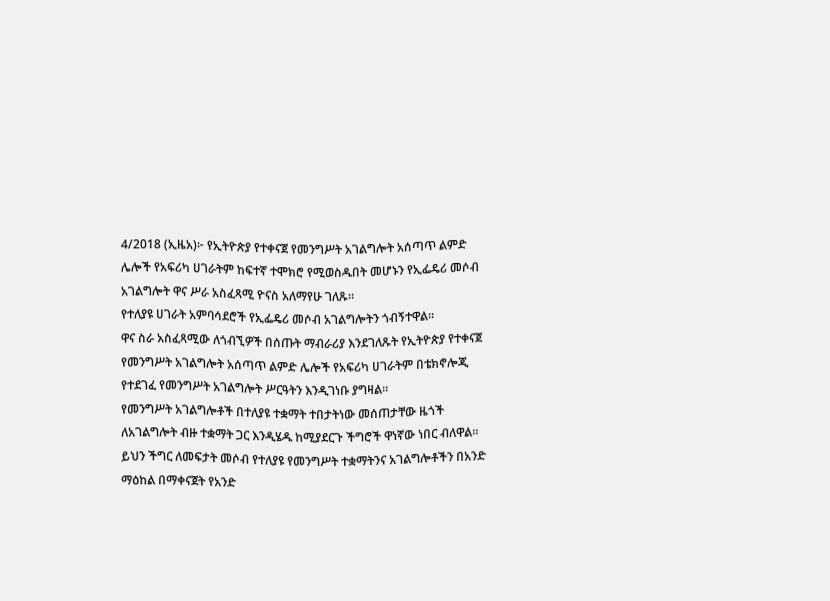4/2018 (ኢዜአ)፦ የኢትዮጵያ የተቀናጀ የመንግሥት አገልግሎት አሰጣጥ ልምድ ሌሎች የአፍሪካ ሀገራትም ከፍተኛ ተሞክሮ የሚወስዱበት መሆኑን የኢፌዴሪ መሶብ አገልግሎት ዋና ሥራ አስፈጻሚ ዮናስ አለማየሁ ገለጹ።
የተለያዩ ሀገራት አምባሳደሮች የኢፌዴሪ መሶብ አገልግሎትን ጎብኝተዋል።
ዋና ስራ አስፈጻሚው ለጎብኚዎች በሰጡት ማብራሪያ እንደገለጹት የኢትዮጵያ የተቀናጀ የመንግሥት አገልግሎት አሰጣጥ ልምድ ሌሎች የአፍሪካ ሀገራትም በቴክኖሎጂ የተደገፈ የመንግሥት አገልግሎት ሥርዓትን እንዲገነቡ ያግዛል።
የመንግሥት አገልግሎቶች በተለያዩ ተቋማት ተበታትነው መሰጠታቸው ዜጎች ለአገልግሎት ብዙ ተቋማት ጋር እንዲሄዱ ከሚያደርጉ ችግሮች ዋነኛው ነበር ብለዋል።
ይህን ችግር ለመፍታት መሶብ የተለያዩ የመንግሥት ተቋማትንና አገልግሎቶችን በአንድ ማዕከል በማቀናጀት የአንድ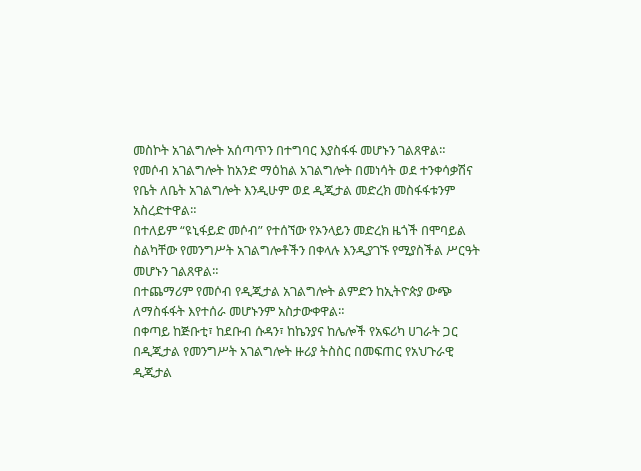መስኮት አገልግሎት አሰጣጥን በተግባር እያስፋፋ መሆኑን ገልጸዋል።
የመሶብ አገልግሎት ከአንድ ማዕከል አገልግሎት በመነሳት ወደ ተንቀሳቃሽና የቤት ለቤት አገልግሎት እንዲሁም ወደ ዲጂታል መድረክ መስፋፋቱንም አስረድተዋል።
በተለይም “ዩኒፋይድ መሶብ” የተሰኘው የኦንላይን መድረክ ዜጎች በሞባይል ስልካቸው የመንግሥት አገልግሎቶችን በቀላሉ እንዲያገኙ የሚያስችል ሥርዓት መሆኑን ገልጸዋል።
በተጨማሪም የመሶብ የዲጂታል አገልግሎት ልምድን ከኢትዮጵያ ውጭ ለማስፋፋት እየተሰራ መሆኑንም አስታውቀዋል።
በቀጣይ ከጅቡቲ፣ ከደቡብ ሱዳን፣ ከኬንያና ከሌሎች የአፍሪካ ሀገራት ጋር በዲጂታል የመንግሥት አገልግሎት ዙሪያ ትስስር በመፍጠር የአህጉራዊ ዲጂታል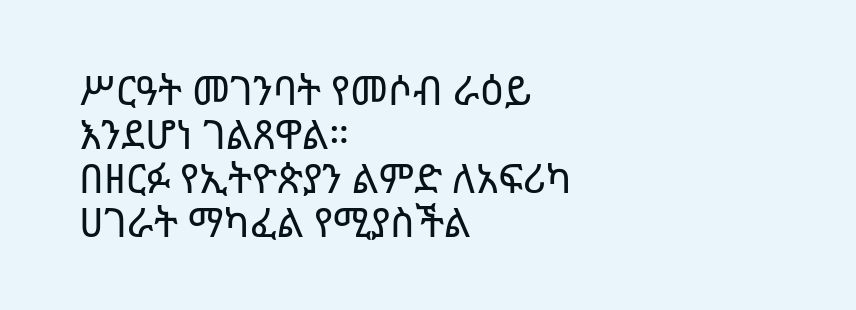ሥርዓት መገንባት የመሶብ ራዕይ እንደሆነ ገልጸዋል።
በዘርፉ የኢትዮጵያን ልምድ ለአፍሪካ ሀገራት ማካፈል የሚያስችል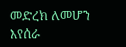መድረክ ለመሆን እየሰራ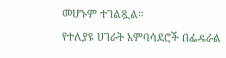መሆኑም ተገልጿል።
የተለያዩ ሀገራት አምባሳደሮች በፌዴራል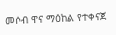መሶብ ዋና ማዕከል የተቀናጀ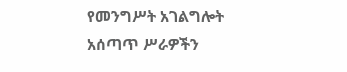የመንግሥት አገልግሎት አሰጣጥ ሥራዎችን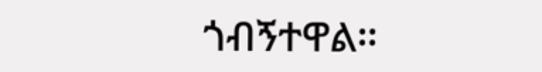ጎብኝተዋል።